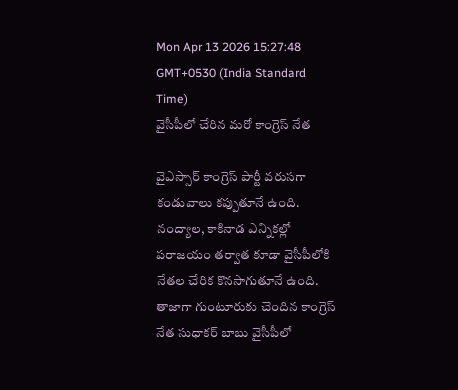Mon Apr 13 2026 15:27:48 GMT+0530 (India Standard Time)
వైసీపీలో చేరిన మరో కాంగ్రెస్ నేత

వైఎస్సార్ కాంగ్రెస్ పార్టీ వరుసగా కండువాలు కప్పుతూనే ఉంది. నంద్యాల, కాకినాడ ఎన్నికల్లో పరాజయం తర్వాత కూడా వైసీపీలోకి నేతల చేరిక కొనసాగుతూనే ఉంది. తాజాగా గుంటూరుకు చెందిన కాంగ్రెస్ నేత సుధాకర్ బాబు వైసీపీలో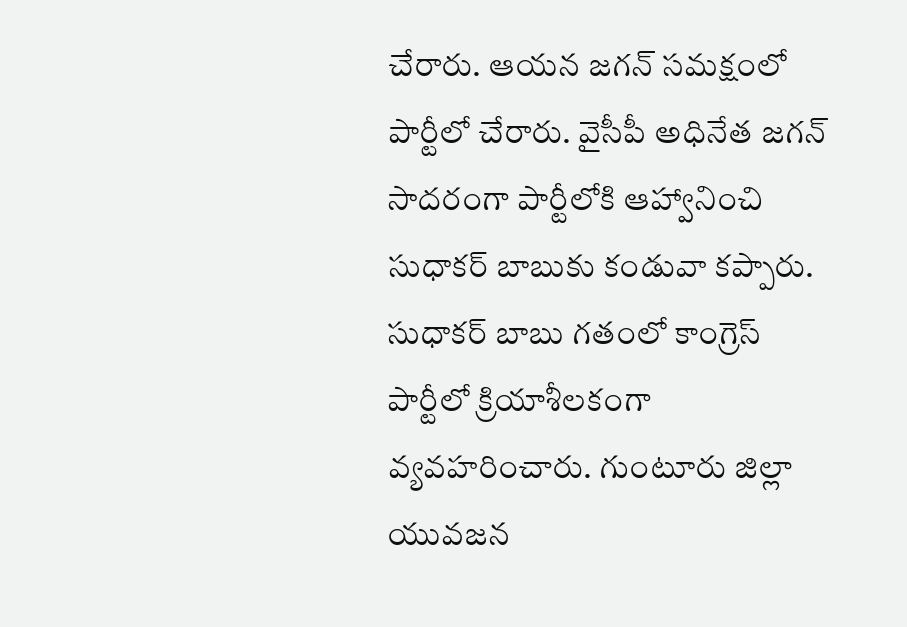చేరారు. ఆయన జగన్ సమక్షంలో పార్టీలో చేరారు. వైసీపీ అధినేత జగన్ సాదరంగా పార్టీలోకి ఆహ్వానించి సుధాకర్ బాబుకు కండువా కప్పారు. సుధాకర్ బాబు గతంలో కాంగ్రెస్ పార్టీలో క్రియాశీలకంగా వ్యవహరించారు. గుంటూరు జిల్లా యువజన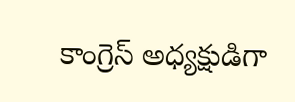కాంగ్రెస్ అధ్యక్షుడిగా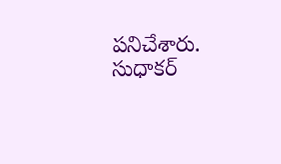పనిచేశారు. సుధాకర్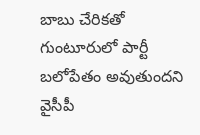బాబు చేరికతో గుంటూరులో పార్టీ బలోపేతం అవుతుందని వైసీపీ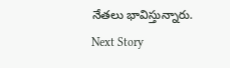నేతలు భావిస్తున్నారు.
Next Story